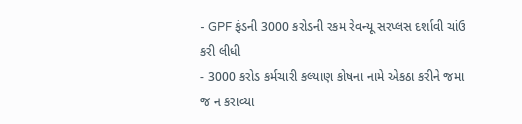- GPF ફંડની 3000 કરોડની રકમ રેવન્યૂ સરપ્લસ દર્શાવી ચાંઉ કરી લીધી
- 3000 કરોડ કર્મચારી કલ્યાણ કોષના નામે એકઠા કરીને જમા જ ન કરાવ્યા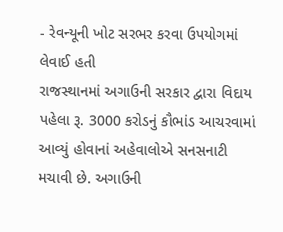- રેવન્યૂની ખોટ સરભર કરવા ઉપયોગમાં લેવાઈ હતી
રાજસ્થાનમાં અગાઉની સરકાર દ્વારા વિદાય પહેલા રૂ. 3000 કરોડનું કૌભાંડ આચરવામાં આવ્યું હોવાનાં અહેવાલોએ સનસનાટી મચાવી છે. અગાઉની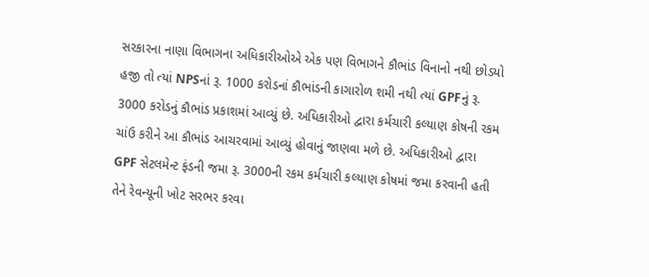સરકારના નાણા વિભાગના અધિકારીઓએ એક પણ વિભાગને કૌભાંડ વિનાનો નથી છોડયો હજી તો ત્યાં NPSનાં રૂ. 1000 કરોડનાં કૌભાંડની કાગારોળ શમી નથી ત્યાં GPFનું રૂ. 3000 કરોડનું કૌભાંડ પ્રકાશમાં આવ્યું છે. અધિકારીઓ દ્વારા કર્મચારી કલ્યાણ કોષની રકમ ચાંઉ કરીને આ કૌભાંડ આચરવામાં આવ્યું હોવાનું જાણવા મળે છે. અધિકારીઓ દ્વારા GPF સેટલમેન્ટ ફંડની જમા રૂ. 3000ની રકમ કર્મચારી કલ્યાણ કોષમાં જમા કરવાની હતી તેને રેવન્યૂની ખોટ સરભર કરવા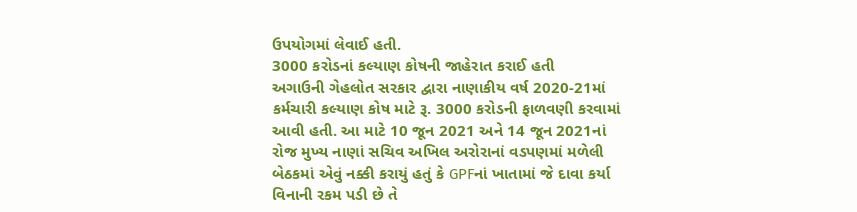ઉપયોગમાં લેવાઈ હતી.
3000 કરોડનાં કલ્યાણ કોષની જાહેરાત કરાઈ હતી
અગાઉની ગેહલોત સરકાર દ્વારા નાણાકીય વર્ષ 2020-21માં કર્મચારી કલ્યાણ કોષ માટે રૂ. 3000 કરોડની ફાળવણી કરવામાં આવી હતી. આ માટે 10 જૂન 2021 અને 14 જૂન 2021નાં રોજ મુખ્ય નાણાં સચિવ અખિલ અરોરાનાં વડપણમાં મળેલી બેઠકમાં એવું નક્કી કરાયું હતું કે GPFનાં ખાતામાં જે દાવા કર્યા વિનાની રકમ પડી છે તે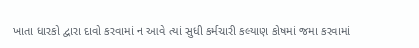ખાતા ધારકો દ્વારા દાવો કરવામાં ન આવે ત્યાં સુધી કર્મચારી કલ્યાણ કોષમાં જમા કરવામાં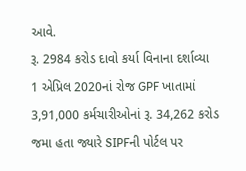આવે.
રૂ. 2984 કરોડ દાવો કર્યા વિનાના દર્શાવ્યા
1 એપ્રિલ 2020નાં રોજ GPF ખાતામાં 3,91,000 કર્મચારીઓનાં રૂ. 34,262 કરોડ જમા હતા જ્યારે SIPFની પોર્ટલ પર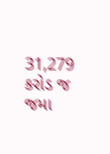31,279 કરોડ જ જમા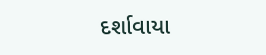દર્શાવાયા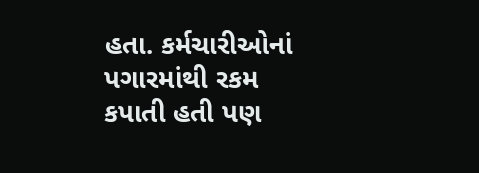હતા. કર્મચારીઓનાં પગારમાંથી રકમ કપાતી હતી પણ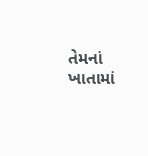તેમનાં ખાતામાં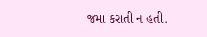જમા કરાતી ન હતી.